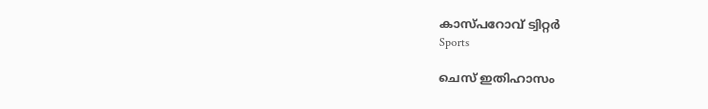കാസ്പറോവ് ട്വിറ്റര്‍
Sports

ചെസ് ഇതിഹാസം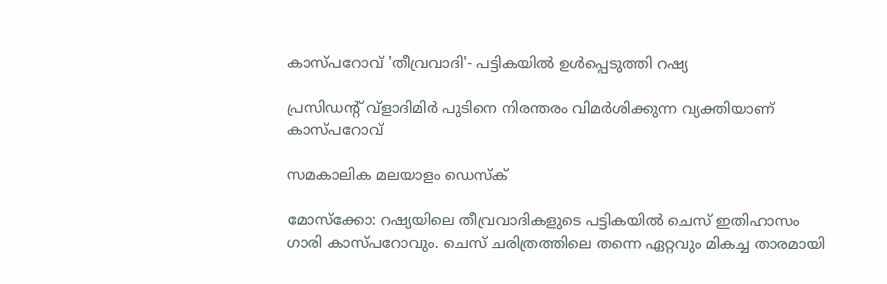കാസ്പറോവ് 'തീവ്രവാദി'- പട്ടികയില്‍ ഉള്‍പ്പെടുത്തി റഷ്യ

പ്രസിഡന്റ് വ്‌ളാദിമിര്‍ പുടിനെ നിരന്തരം വിമര്‍ശിക്കുന്ന വ്യക്തിയാണ് കാസ്പറോവ്

സമകാലിക മലയാളം ഡെസ്ക്

മോസ്‌ക്കോ: റഷ്യയിലെ തീവ്രവാദികളുടെ പട്ടികയില്‍ ചെസ് ഇതിഹാസം ഗാരി കാസ്പറോവും. ചെസ് ചരിത്രത്തിലെ തന്നെ ഏറ്റവും മികച്ച താരമായി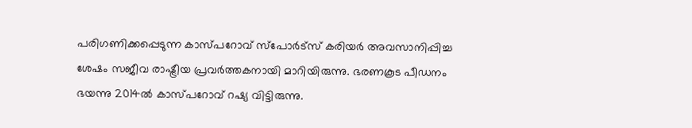പരിഗണിക്കപ്പെടുന്ന കാസ്പറോവ് സ്‌പോര്‍ട്‌സ് കരിയര്‍ അവസാനിപ്പിച്ച ശേഷം സജീവ രാഷ്ട്രീയ പ്രവര്‍ത്തകനായി മാറിയിരുന്നു. ഭരണകൂട പീഡനം ഭയന്നു 2014ല്‍ കാസ്പറോവ് റഷ്യ വിട്ടിരുന്നു.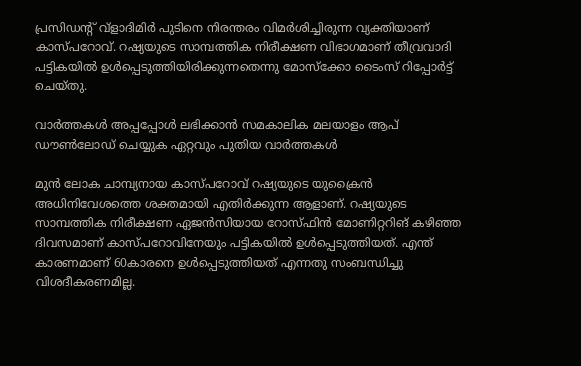പ്രസിഡന്റ് വ്‌ളാദിമിര്‍ പുടിനെ നിരന്തരം വിമര്‍ശിച്ചിരുന്ന വ്യക്തിയാണ് കാസ്പറോവ്. റഷ്യയുടെ സാമ്പത്തിക നിരീക്ഷണ വിഭാഗമാണ് തീവ്രവാദി പട്ടികയില്‍ ഉള്‍പ്പെടുത്തിയിരിക്കുന്നതെന്നു മോസ്‌ക്കോ ടൈംസ് റിപ്പോര്‍ട്ട് ചെയ്തു.

വാര്‍ത്തകള്‍ അപ്പപ്പോള്‍ ലഭിക്കാന്‍ സമകാലിക മലയാളം ആപ് ഡൗണ്‍ലോഡ് ചെയ്യുക ഏറ്റവും പുതിയ വാര്‍ത്തകള്‍

മുന്‍ ലോക ചാമ്പ്യനായ കാസ്പറോവ് റഷ്യയുടെ യുക്രൈന്‍ അധിനിവേശത്തെ ശക്തമായി എതിര്‍ക്കുന്ന ആളാണ്. റഷ്യയുടെ സാമ്പത്തിക നിരീക്ഷണ ഏജന്‍സിയായ റോസ്ഫിന്‍ മോണിറ്ററിങ് കഴിഞ്ഞ ദിവസമാണ് കാസ്പറോവിനേയും പട്ടികയില്‍ ഉള്‍പ്പെടുത്തിയത്. എന്ത് കാരണമാണ് 60കാരനെ ഉള്‍പ്പെടുത്തിയത് എന്നതു സംബന്ധിച്ചു വിശദീകരണമില്ല.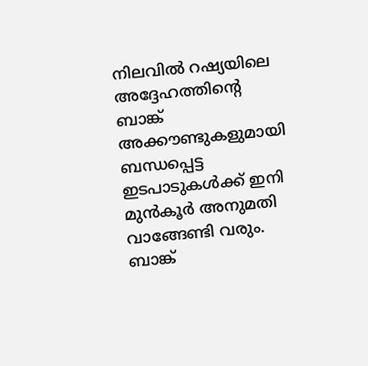നിലവില്‍ റഷ്യയിലെ അദ്ദേഹത്തിന്റെ ബാങ്ക് അക്കൗണ്ടുകളുമായി ബന്ധപ്പെട്ട ഇടപാടുകള്‍ക്ക് ഇനി മുന്‍കൂര്‍ അനുമതി വാങ്ങേണ്ടി വരും. ബാങ്ക്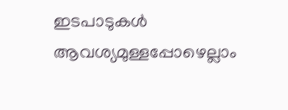ഇടപാടുകള്‍ ആവശ്യമുള്ളപ്പോഴെല്ലാം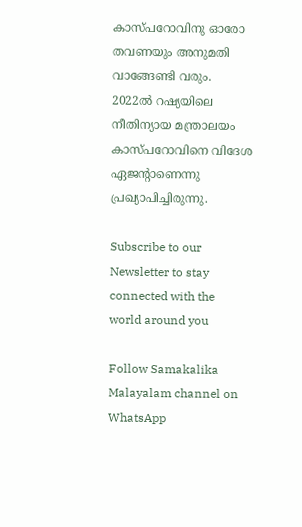കാസ്പറോവിനു ഓരോ തവണയും അനുമതി വാങ്ങേണ്ടി വരും. 2022ല്‍ റഷ്യയിലെ നീതിന്യായ മന്ത്രാലയം കാസ്പറോവിനെ വിദേശ ഏജന്റാണെന്നു പ്രഖ്യാപിച്ചിരുന്നു.

Subscribe to our Newsletter to stay connected with the world around you

Follow Samakalika Malayalam channel on WhatsApp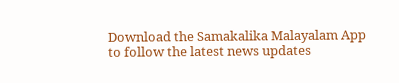Download the Samakalika Malayalam App to follow the latest news updates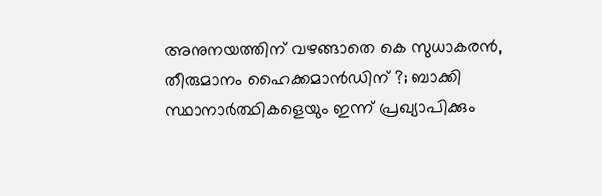അനുനയത്തിന് വഴങ്ങാതെ കെ സുധാകരന്‍, തീരുമാനം ഹൈക്കമാന്‍ഡിന് ?; ബാക്കി സ്ഥാനാര്‍ത്ഥികളെയും ഇന്ന് പ്രഖ്യാപിക്കും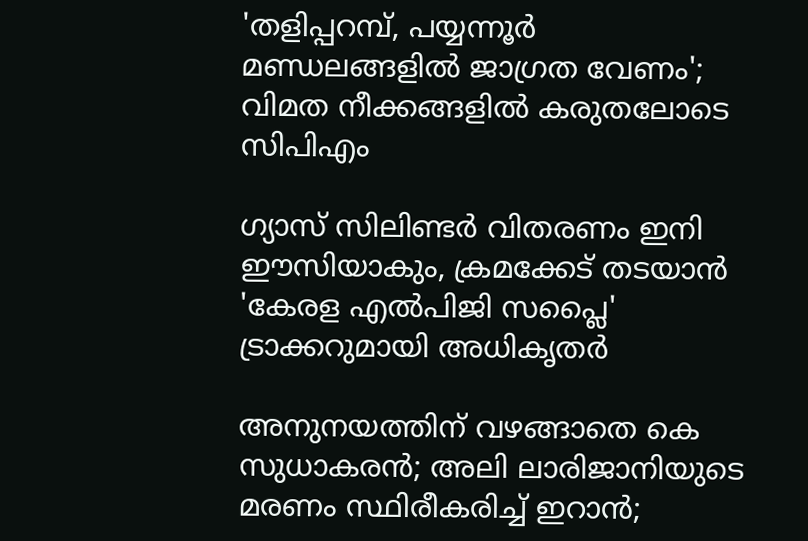'തളിപ്പറമ്പ്, പയ്യന്നൂര്‍ മണ്ഡലങ്ങളില്‍ ജാഗ്രത വേണം'; വിമത നീക്കങ്ങളില്‍ കരുതലോടെ സിപിഎം

ഗ്യാസ് സിലിണ്ടർ വിതരണം ഇനി ഈസിയാകും, ക്രമക്കേട് തടയാൻ 'കേരള എൽപിജി സപ്ലൈ' ട്രാക്കറുമായി അധികൃതർ

അനുനയത്തിന് വഴങ്ങാതെ കെ സുധാകരന്‍; അലി ലാരിജാനിയുടെ മരണം സ്ഥിരീകരിച്ച് ഇറാന്‍;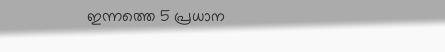ഇന്നത്തെ 5 പ്രധാന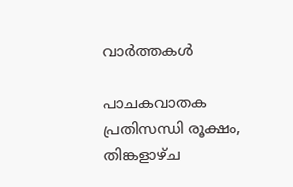വാര്‍ത്തകള്‍

പാചകവാതക പ്രതിസന്ധി രൂക്ഷം, തിങ്കളാഴ്ച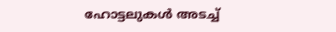ഹോട്ടലുകൾ അടച്ച്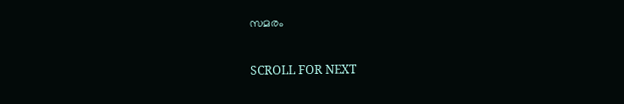സമരം

SCROLL FOR NEXT